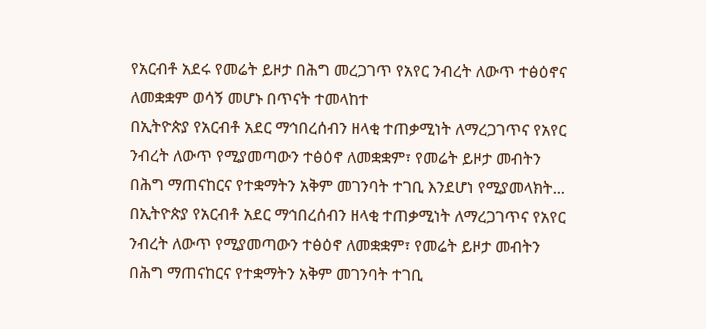የአርብቶ አደሩ የመሬት ይዞታ በሕግ መረጋገጥ የአየር ንብረት ለውጥ ተፅዕኖና ለመቋቋም ወሳኝ መሆኑ በጥናት ተመላከተ
በኢትዮጵያ የአርብቶ አደር ማኅበረሰብን ዘላቂ ተጠቃሚነት ለማረጋገጥና የአየር ንብረት ለውጥ የሚያመጣውን ተፅዕኖ ለመቋቋም፣ የመሬት ይዞታ መብትን በሕግ ማጠናከርና የተቋማትን አቅም መገንባት ተገቢ እንደሆነ የሚያመላክት...
በኢትዮጵያ የአርብቶ አደር ማኅበረሰብን ዘላቂ ተጠቃሚነት ለማረጋገጥና የአየር ንብረት ለውጥ የሚያመጣውን ተፅዕኖ ለመቋቋም፣ የመሬት ይዞታ መብትን በሕግ ማጠናከርና የተቋማትን አቅም መገንባት ተገቢ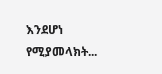እንደሆነ የሚያመላክት...